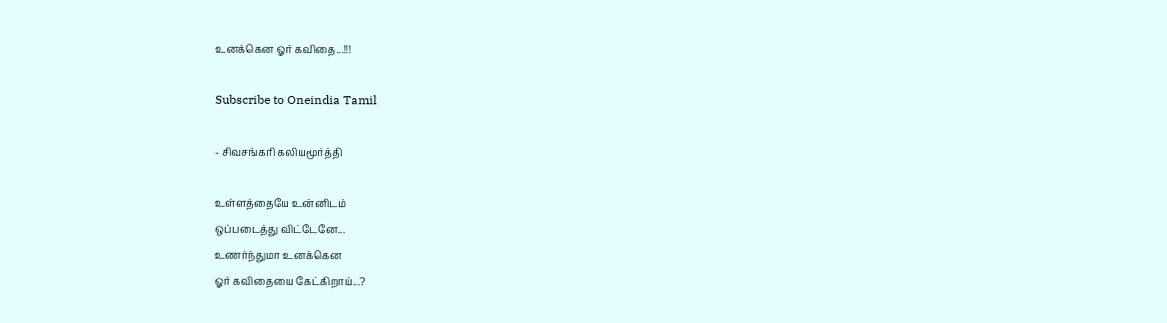உனக்கென ஓர் கவிதை...!!!

Subscribe to Oneindia Tamil

- சிவசங்கரி கலியமூர்த்தி

உள்ளத்தையே உன்னிடம்
ஒப்படைத்து விட்டேனே...
உணர்ந்துமா உனக்கென
ஓர் கவிதையை கேட்கிறாய்...?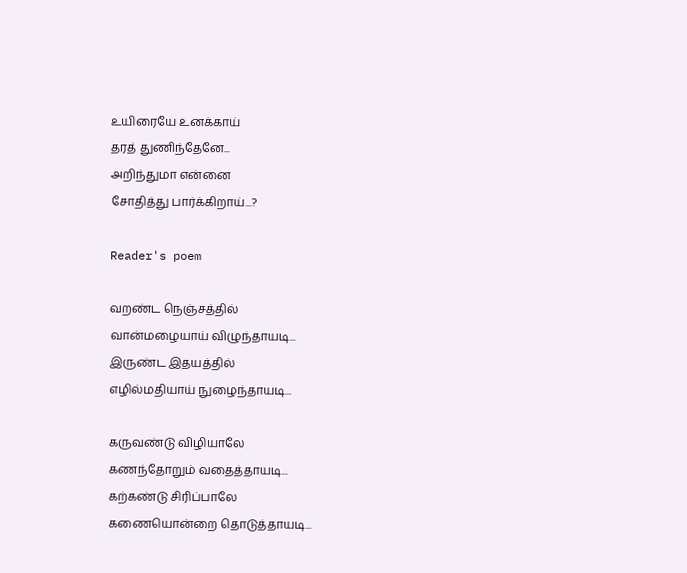உயிரையே உனக்காய்
தரத் துணிந்தேனே...
அறிந்துமா என்னை
சோதித்து பார்க்கிறாய்...?

Reader's poem

வறண்ட நெஞ்சத்தில்
வான்மழையாய் விழுந்தாயடி...
இருண்ட இதயத்தில்
எழில்மதியாய் நுழைந்தாயடி...

கருவண்டு விழியாலே
கணந்தோறும் வதைத்தாயடி...
கற்கண்டு சிரிப்பாலே
கணையொன்றை தொடுத்தாயடி...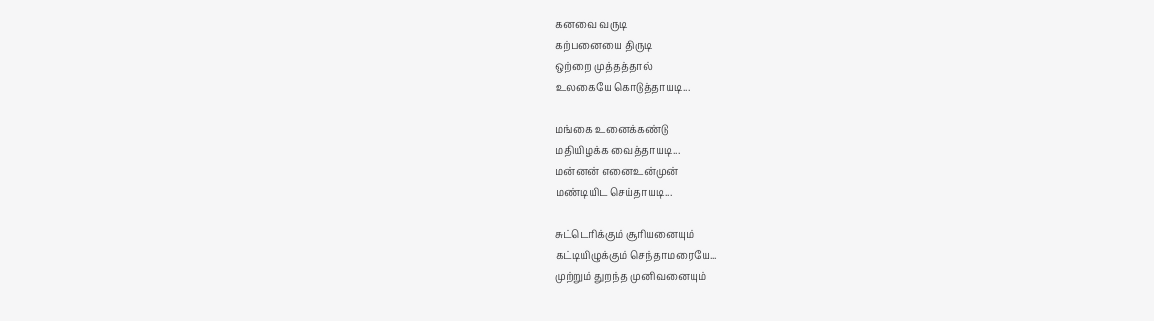கனவை வருடி
கற்பனையை திருடி
ஒற்றை முத்தத்தால்
உலகையே கொடுத்தாயடி...

மங்கை உனைக்கண்டு
மதியிழக்க வைத்தாயடி...
மன்னன் எனைஉன்முன்
மண்டியிட செய்தாயடி...

சுட்டெரிக்கும் சூரியனையும்
கட்டியிழுக்கும் செந்தாமரையே...
முற்றும் துறந்த முனிவனையும்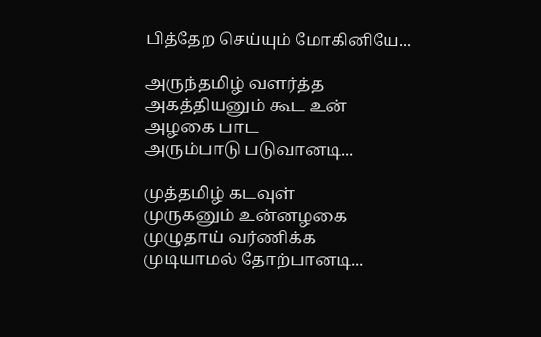பித்தேற செய்யும் மோகினியே...

அருந்தமிழ் வளர்த்த
அகத்தியனும் கூட உன்
அழகை பாட
அரும்பாடு படுவானடி...

முத்தமிழ் கடவுள்
முருகனும் உன்னழகை
முழுதாய் வர்ணிக்க
முடியாமல் தோற்பானடி...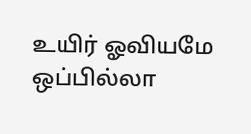உயிர் ஓவியமே
ஒப்பில்லா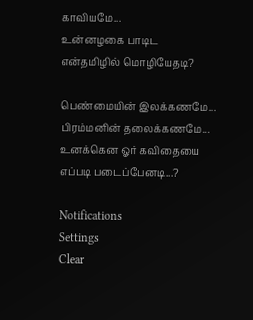காவியமே...
உன்னழகை பாடிட
என்தமிழில் மொழியேதடி?

பெண்மையின் இலக்கணமே...
பிரம்மனின் தலைக்கணமே...
உனக்கென ஓர் கவிதையை
எப்படி படைப்பேனடி...?

Notifications
Settings
Clear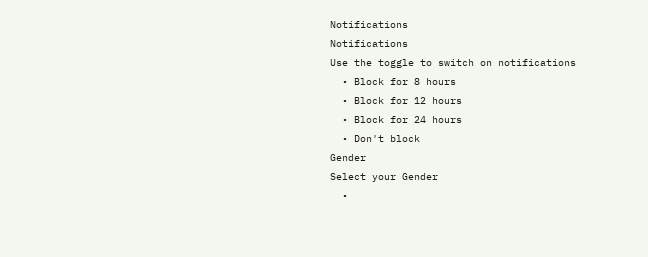Notifications
Notifications
Use the toggle to switch on notifications
  • Block for 8 hours
  • Block for 12 hours
  • Block for 24 hours
  • Don't block
Gender
Select your Gender
  •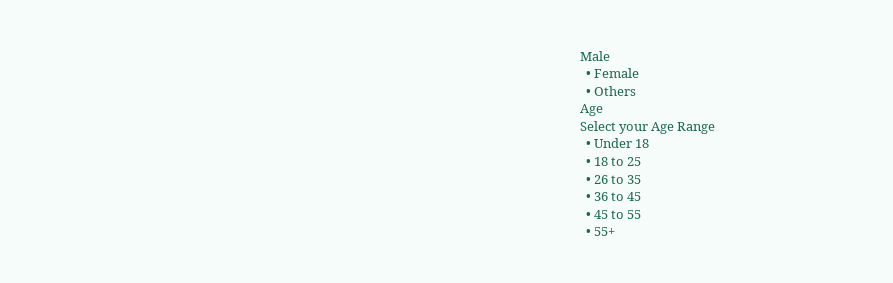Male
  • Female
  • Others
Age
Select your Age Range
  • Under 18
  • 18 to 25
  • 26 to 35
  • 36 to 45
  • 45 to 55
  • 55+